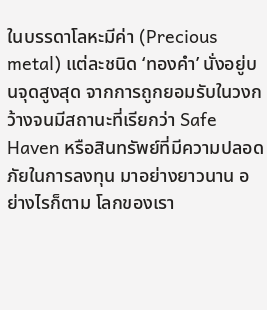ในบรรดาโลหะมีค่า (Precious metal) แต่ละชนิด ‘ทองคำ’ นั่งอยู่บนจุดสูงสุด จากการถูกยอมรับในวงกว้างจนมีสถานะที่เรียกว่า Safe Haven หรือสินทรัพย์ที่มีความปลอดภัยในการลงทุน มาอย่างยาวนาน อย่างไรก็ตาม โลกของเรา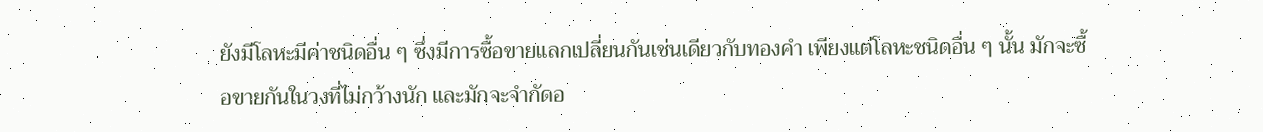ยังมีโลหะมีค่าชนิดอื่น ๆ ซึ่งมีการซื้อขายแลกเปลี่ยนกันเช่นเดียวกับทองคำ เพียงแต่โลหะชนิดอื่น ๆ นั้น มักจะซื้อขายกันในวงที่ไม่กว้างนัก และมักจะจำกัดอ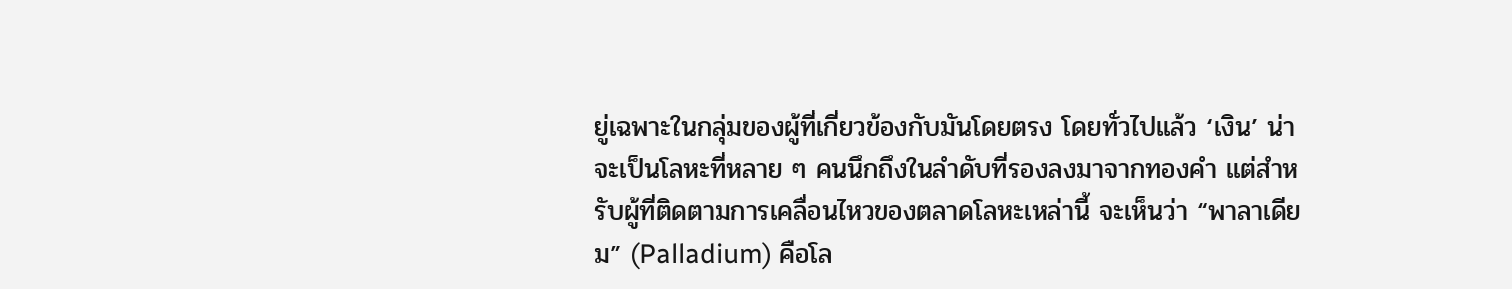ยู่เฉพาะในกลุ่มของผู้ที่เกี่ยวข้องกับมันโดยตรง โดยทั่วไปแล้ว ‘เงิน’ น่าจะเป็นโลหะที่หลาย ๆ คนนึกถึงในลำดับที่รองลงมาจากทองคำ แต่สำหรับผู้ที่ติดตามการเคลื่อนไหวของตลาดโลหะเหล่านี้ จะเห็นว่า “พาลาเดียม” (Palladium) คือโล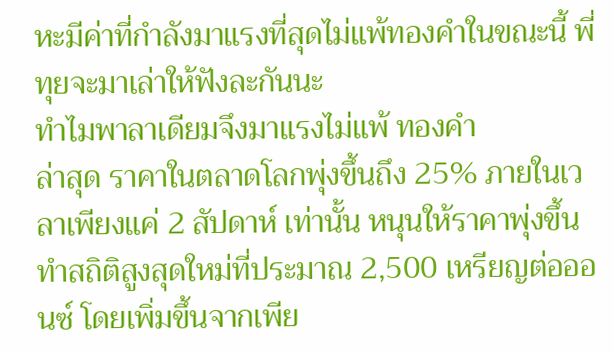หะมีค่าที่กำลังมาแรงที่สุดไม่แพ้ทองคำในขณะนี้ พี่ทุยจะมาเล่าให้ฟังละกันนะ
ทำไมพาลาเดียมจึงมาแรงไม่แพ้ ทองคำ
ล่าสุด ราคาในตลาดโลกพุ่งขึ้นถึง 25% ภายในเวลาเพียงแค่ 2 สัปดาห์ เท่านั้น หนุนให้ราคาพุ่งขึ้นทำสถิติสูงสุดใหม่ที่ประมาณ 2,500 เหรียญต่อออนซ์ โดยเพิ่มขึ้นจากเพีย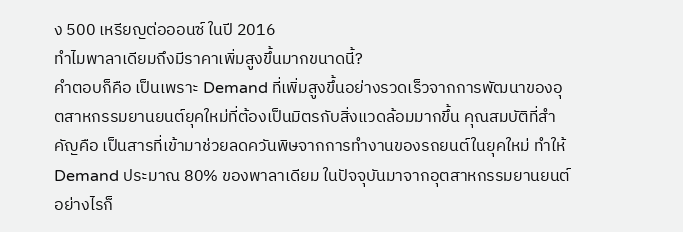ง 500 เหรียญต่อออนซ์ ในปี 2016
ทำไมพาลาเดียมถึงมีราคาเพิ่มสูงขึ้นมากขนาดนี้?
คำตอบก็คือ เป็นเพราะ Demand ที่เพิ่มสูงขึ้นอย่างรวดเร็วจากการพัฒนาของอุตสาหกรรมยานยนต์ยุคใหม่ที่ต้องเป็นมิตรกับสิ่งแวดล้อมมากขึ้น คุณสมบัติที่สำคัญคือ เป็นสารที่เข้ามาช่วยลดควันพิษจากการทำงานของรถยนต์ในยุคใหม่ ทำให้ Demand ประมาณ 80% ของพาลาเดียม ในปัจจุบันมาจากอุตสาหกรรมยานยนต์ อย่างไรก็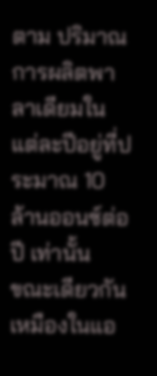ตาม ปริมาณการผลิตพาลาเดียมในแต่ละปีอยู่ที่ประมาณ 10 ล้านออนซ์ต่อปี เท่านั้น
ขณะเดียวกัน เหมืองในแอ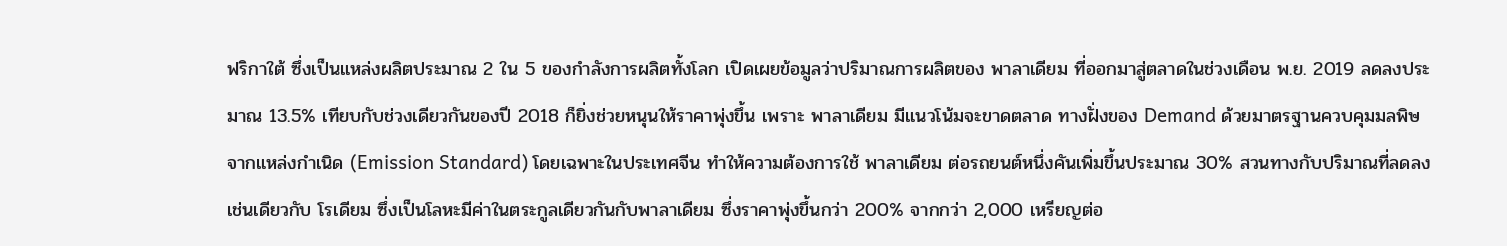ฟริกาใต้ ซึ่งเป็นแหล่งผลิตประมาณ 2 ใน 5 ของกำลังการผลิตทั้งโลก เปิดเผยข้อมูลว่าปริมาณการผลิตของ พาลาเดียม ที่ออกมาสู่ตลาดในช่วงเดือน พ.ย. 2019 ลดลงประมาณ 13.5% เทียบกับช่วงเดียวกันของปี 2018 ก็ยิ่งช่วยหนุนให้ราคาพุ่งขึ้น เพราะ พาลาเดียม มีแนวโน้มจะขาดตลาด ทางฝั่งของ Demand ด้วยมาตรฐานควบคุมมลพิษจากแหล่งกำเนิด (Emission Standard) โดยเฉพาะในประเทศจีน ทำให้ความต้องการใช้ พาลาเดียม ต่อรถยนต์หนึ่งคันเพิ่มขึ้นประมาณ 30% สวนทางกับปริมาณที่ลดลง เช่นเดียวกับ โรเดียม ซึ่งเป็นโลหะมีค่าในตระกูลเดียวกันกับพาลาเดียม ซึ่งราคาพุ่งขึ้นกว่า 200% จากกว่า 2,000 เหรียญต่อ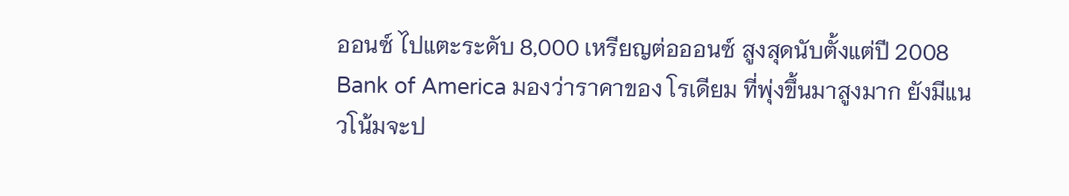ออนซ์ ไปแตะระดับ 8,000 เหรียญต่อออนซ์ สูงสุดนับตั้งแต่ปี 2008
Bank of America มองว่าราคาของ โรเดียม ที่พุ่งขึ้นมาสูงมาก ยังมีแนวโน้มจะป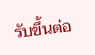รับขึ้นต่อ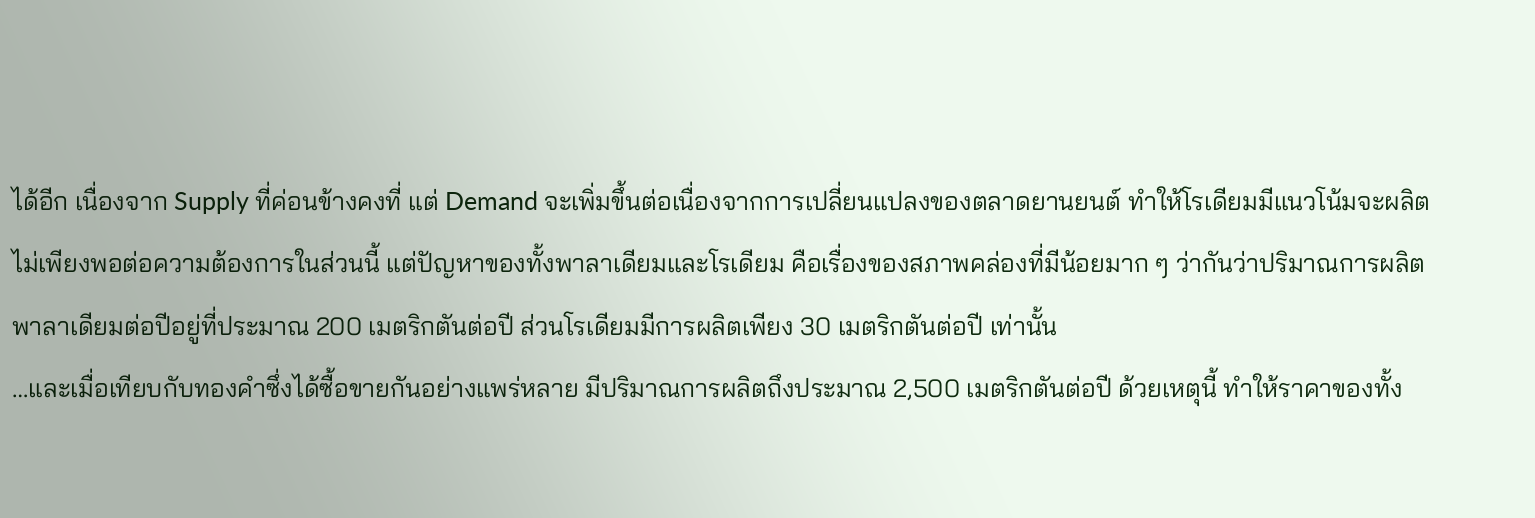ได้อีก เนื่องจาก Supply ที่ค่อนข้างคงที่ แต่ Demand จะเพิ่มขึ้นต่อเนื่องจากการเปลี่ยนแปลงของตลาดยานยนต์ ทำให้โรเดียมมีแนวโน้มจะผลิตไม่เพียงพอต่อความต้องการในส่วนนี้ แต่ปัญหาของทั้งพาลาเดียมและโรเดียม คือเรื่องของสภาพคล่องที่มีน้อยมาก ๆ ว่ากันว่าปริมาณการผลิตพาลาเดียมต่อปีอยู่ที่ประมาณ 200 เมตริกตันต่อปี ส่วนโรเดียมมีการผลิตเพียง 30 เมตริกตันต่อปี เท่านั้น
…และเมื่อเทียบกับทองคำซึ่งได้ซื้อขายกันอย่างแพร่หลาย มีปริมาณการผลิตถึงประมาณ 2,500 เมตริกตันต่อปี ด้วยเหตุนี้ ทำให้ราคาของทั้ง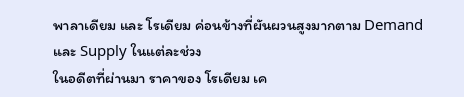พาลาเดียม และ โรเดียม ค่อนข้างที่ผันผวนสูงมากตาม Demand และ Supply ในแต่ละช่วง
ในอดีตที่ผ่านมา ราคาของ โรเดียม เค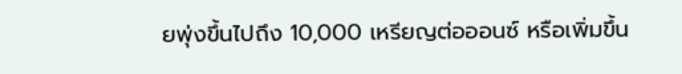ยพุ่งขึ้นไปถึง 10,000 เหรียญต่อออนซ์ หรือเพิ่มขึ้น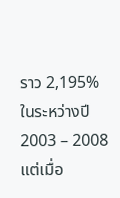ราว 2,195% ในระหว่างปี 2003 – 2008 แต่เมื่อ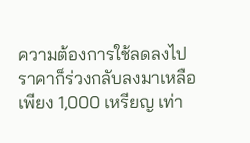ความต้องการใช้ลดลงไป ราคาก็ร่วงกลับลงมาเหลือเพียง 1,000 เหรียญ เท่า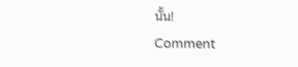นั้น!
Comment